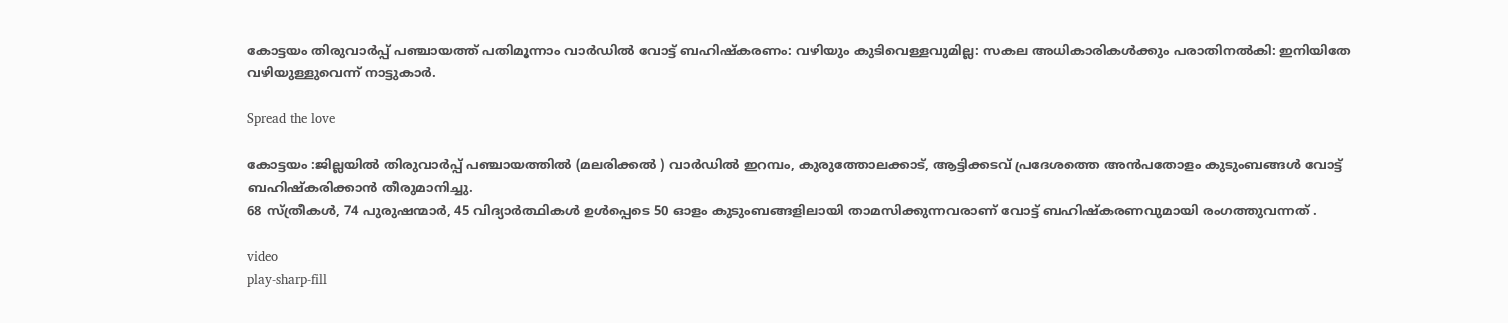കോട്ടയം തിരുവാർപ്പ് പഞ്ചായത്ത് പതിമൂന്നാം വാർഡിൽ വോട്ട് ബഹിഷ്കരണം: വഴിയും കുടിവെള്ളവുമില്ല: സകല അധികാരികൾക്കും പരാതിനൽകി: ഇനിയിതേ വഴിയുള്ളുവെന്ന് നാട്ടുകാർ.

Spread the love

കോട്ടയം :ജില്ലയിൽ തിരുവാർപ്പ് പഞ്ചായത്തിൽ (മലരിക്കൽ ) വാർഡിൽ ഇറമ്പം, കുരുത്തോലക്കാട്, ആട്ടിക്കടവ് പ്രദേശത്തെ അൻപതോളം കുടുംബങ്ങൾ വോട്ട് ബഹിഷ്കരിക്കാൻ തീരുമാനിച്ചു.
68 സ്ത്രീകൾ, 74 പുരുഷന്മാർ, 45 വിദ്യാർത്ഥികൾ ഉൾപ്പെടെ 50 ഓളം കുടുംബങ്ങളിലായി താമസിക്കുന്നവരാണ് വോട്ട് ബഹിഷ്കരണവുമായി രംഗത്തുവന്നത് .

video
play-sharp-fill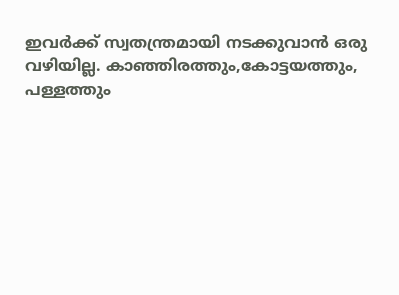ഇവർക്ക് സ്വതന്ത്രമായി നടക്കുവാൻ ഒരു വഴിയില്ല. കാഞ്ഞിരത്തും,കോട്ടയത്തും, പള്ളത്തും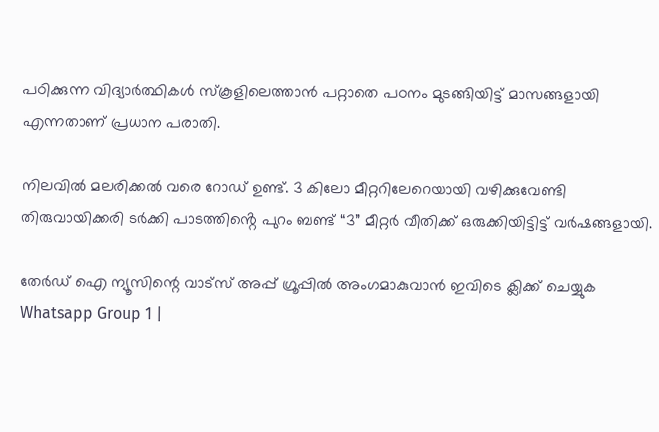പഠിക്കുന്ന വിദ്യാർത്ഥികൾ സ്‌കൂളിലെത്താൻ പറ്റാതെ പഠനം മുടങ്ങിയിട്ട് മാസങ്ങളായി എന്നതാണ് പ്രധാന പരാതി.

നിലവിൽ മലരിക്കൽ വരെ റോഡ് ഉണ്ട്. 3 കിലോ മീറ്ററിലേറെയായി വഴിക്കുവേണ്ടി തിരുവായിക്കരി ടർക്കി പാടത്തിൻ്റെ പുറം ബണ്ട് “3” മീറ്റർ വീതിക്ക് ഒരുക്കിയിട്ടിട്ട് വർഷങ്ങളായി.

തേർഡ് ഐ ന്യൂസിന്റെ വാട്സ് അപ്പ് ഗ്രൂപ്പിൽ അംഗമാകുവാൻ ഇവിടെ ക്ലിക്ക് ചെയ്യുക
Whatsapp Group 1 |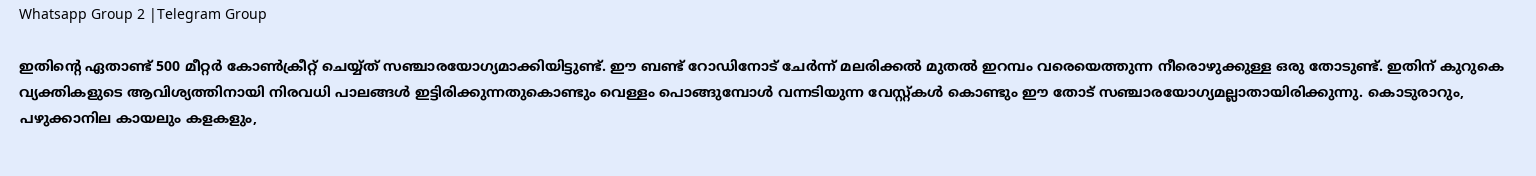Whatsapp Group 2 |Telegram Group

ഇതിൻ്റെ ഏതാണ്ട് 500 മീറ്റർ കോൺക്രീറ്റ് ചെയ്യ്ത് സഞ്ചാരയോഗ്യമാക്കിയിട്ടുണ്ട്. ഈ ബണ്ട് റോഡിനോട് ചേർന്ന് മലരിക്കൽ മുതൽ ഇറമ്പം വരെയെത്തുന്ന നീരൊഴുക്കുള്ള ഒരു തോടുണ്ട്. ഇതിന് കുറുകെ വ്യക്തികളുടെ ആവിശ്യത്തിനായി നിരവധി പാലങ്ങൾ ഇട്ടിരിക്കുന്നതുകൊണ്ടും വെള്ളം പൊങ്ങുമ്പോൾ വന്നടിയുന്ന വേസ്റ്റ്കൾ കൊണ്ടും ഈ തോട് സഞ്ചാരയോഗ്യമല്ലാതായിരിക്കുന്നു. കൊടുരാറും, പഴുക്കാനില കായലും കളകളും,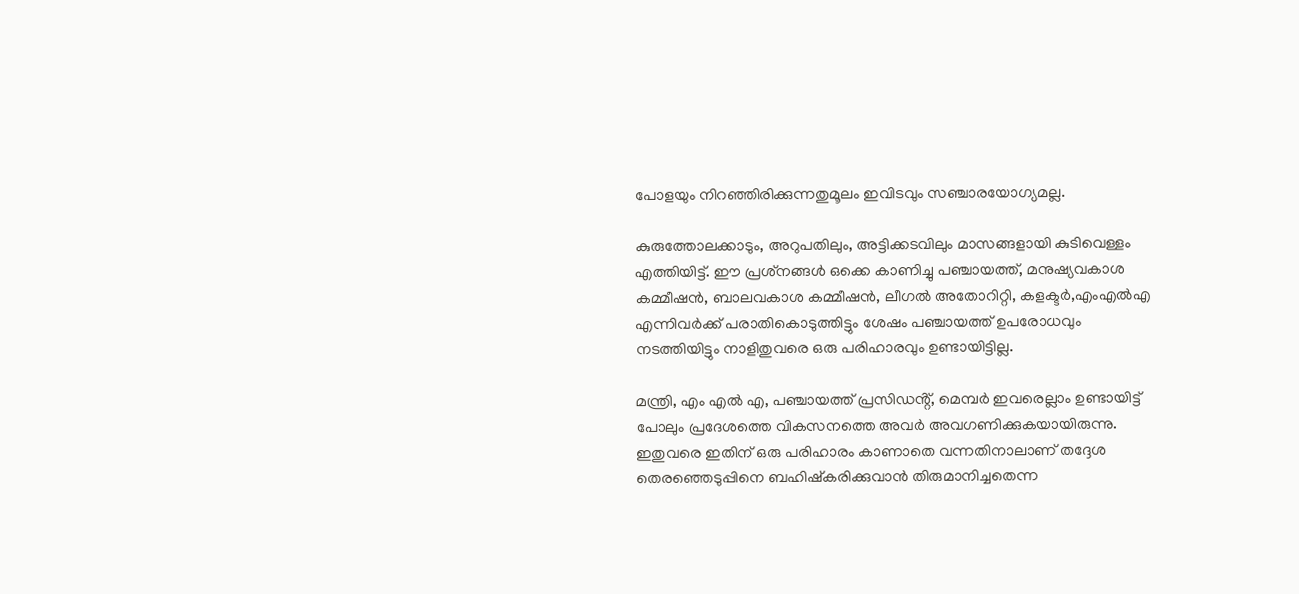പോളയും നിറഞ്ഞിരിക്കുന്നതുമൂലം ഇവിടവും സഞ്ചാരയോഗ്യമല്ല.

കുരുത്തോലക്കാടും, അറുപതിലും, അട്ടിക്കടവിലും മാസങ്ങളായി കുടിവെള്ളം എത്തിയിട്ട്. ഈ പ്രശ്‌നങ്ങൾ ഒക്കെ കാണിച്ചു പഞ്ചായത്ത്, മനുഷ്യവകാശ കമ്മീഷൻ, ബാലവകാശ കമ്മീഷൻ, ലീഗൽ അതോറിറ്റി, കളക്ട‌ർ,എംഎൽഎ എന്നിവർക്ക് പരാതികൊടുത്തിട്ടും ശേഷം പഞ്ചായത്ത് ഉപരോധവും നടത്തിയിട്ടും നാളിതുവരെ ഒരു പരിഹാരവും ഉണ്ടായിട്ടില്ല.

മന്ത്രി, എം എൽ എ, പഞ്ചായത്ത് പ്രസിഡൻ്റ്, മെമ്പർ ഇവരെല്ലാം ഉണ്ടായിട്ട് പോലും പ്രദേശത്തെ വികസനത്തെ അവർ അവഗണിക്കുകയായിരുന്നു. ഇതുവരെ ഇതിന് ഒരു പരിഹാരം കാണാതെ വന്നതിനാലാണ് തദ്ദേശ തെരഞ്ഞെടുപ്പിനെ ബഹിഷ്‌കരിക്കുവാൻ തിരുമാനിച്ചതെന്ന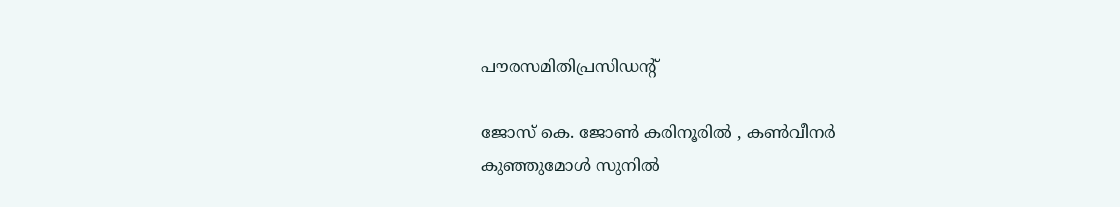പൗരസമിതിപ്രസിഡന്റ്

ജോസ് കെ. ജോൺ കരിനൂരിൽ , കൺവീനർ
കുഞ്ഞുമോൾ സുനിൽ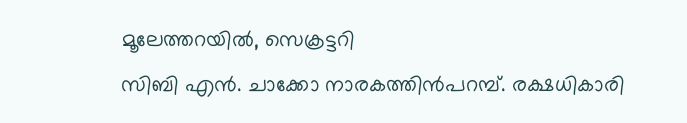മൂലേത്തറയിൽ, സെക്രട്ടറി
സിബി എൻ. ചാക്കോ നാരകത്തിൻപറമ്പ്. രക്ഷധികാരി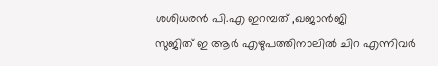ശശിധരൻ പി.എ ഇറമ്പത് ,ഖജാൻജി
സുജിത് ഇ ആർ എഴുപത്തിനാലിൽ ചിറ എന്നിവർ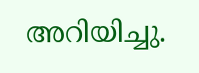അറിയിച്ചു.